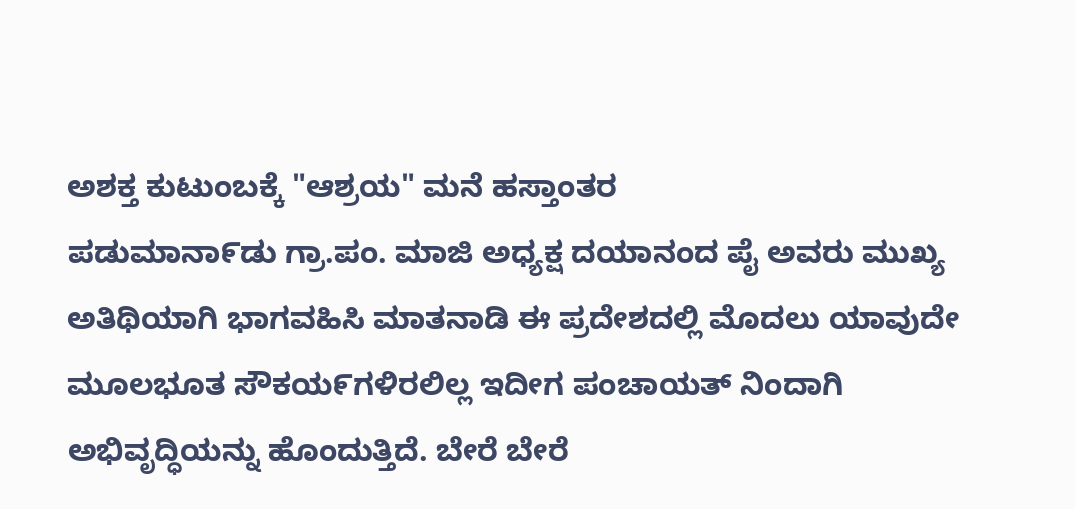ಅಶಕ್ತ ಕುಟುಂಬಕ್ಕೆ "ಆಶ್ರಯ" ಮನೆ ಹಸ್ತಾಂತರ
ಪಡುಮಾನಾ೯ಡು ಗ್ರಾ.ಪಂ. ಮಾಜಿ ಅಧ್ಯಕ್ಷ ದಯಾನಂದ ಪೈ ಅವರು ಮುಖ್ಯ ಅತಿಥಿಯಾಗಿ ಭಾಗವಹಿಸಿ ಮಾತನಾಡಿ ಈ ಪ್ರದೇಶದಲ್ಲಿ ಮೊದಲು ಯಾವುದೇ ಮೂಲಭೂತ ಸೌಕಯ೯ಗಳಿರಲಿಲ್ಲ ಇದೀಗ ಪಂಚಾಯತ್ ನಿಂದಾಗಿ ಅಭಿವೃದ್ಧಿಯನ್ನು ಹೊಂದುತ್ತಿದೆ. ಬೇರೆ ಬೇರೆ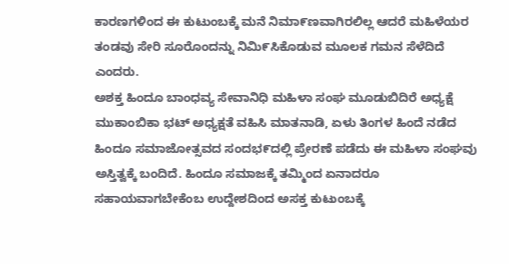ಕಾರಣಗಳಿಂದ ಈ ಕುಟುಂಬಕ್ಕೆ ಮನೆ ನಿಮಾ೯ಣವಾಗಿರಲಿಲ್ಲ ಆದರೆ ಮಹಿಳೆಯರ ತಂಡವು ಸೇರಿ ಸೂರೊಂದನ್ನು ನಿಮಿ೯ಸಿಕೊಡುವ ಮೂಲಕ ಗಮನ ಸೆಳೆದಿದೆ ಎಂದರು.
ಅಶಕ್ತ ಹಿಂದೂ ಬಾಂಧವ್ಯ ಸೇವಾನಿಧಿ ಮಹಿಳಾ ಸಂಘ ಮೂಡುಬಿದಿರೆ ಅಧ್ಯಕ್ಷೆ ಮುಕಾಂಬಿಕಾ ಭಟ್ ಅಧ್ಯಕ್ಷತೆ ವಹಿಸಿ ಮಾತನಾಡಿ, ಏಳು ತಿಂಗಳ ಹಿಂದೆ ನಡೆದ ಹಿಂದೂ ಸಮಾಜೋತ್ಸವದ ಸಂದಭ೯ದಲ್ಲಿ ಪ್ರೇರಣೆ ಪಡೆದು ಈ ಮಹಿಳಾ ಸಂಘವು ಅಸ್ತಿತ್ವಕ್ಕೆ ಬಂದಿದೆ. ಹಿಂದೂ ಸಮಾಜಕ್ಕೆ ತಮ್ಮಿಂದ ಏನಾದರೂ ಸಹಾಯವಾಗಬೇಕೆಂಬ ಉದ್ದೇಶದಿಂದ ಅಸಕ್ತ ಕುಟುಂಬಕ್ಕೆ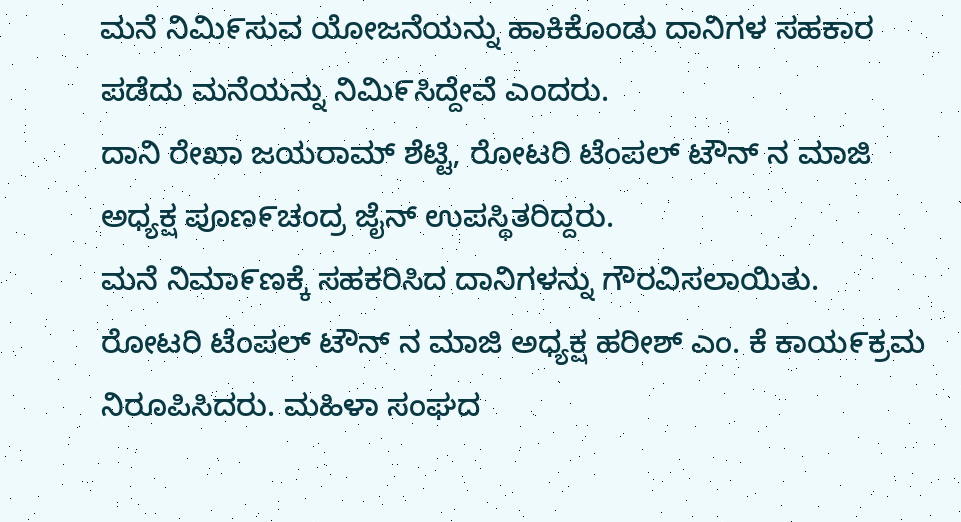ಮನೆ ನಿಮಿ೯ಸುವ ಯೋಜನೆಯನ್ನು ಹಾಕಿಕೊಂಡು ದಾನಿಗಳ ಸಹಕಾರ ಪಡೆದು ಮನೆಯನ್ನು ನಿಮಿ೯ಸಿದ್ದೇವೆ ಎಂದರು.
ದಾನಿ ರೇಖಾ ಜಯರಾಮ್ ಶೆಟ್ಟಿ, ರೋಟರಿ ಟೆಂಪಲ್ ಟೌನ್ ನ ಮಾಜಿ ಅಧ್ಯಕ್ಷ ಪೂಣ೯ಚಂದ್ರ ಜೈನ್ ಉಪಸ್ಥಿತರಿದ್ದರು.
ಮನೆ ನಿಮಾ೯ಣಕ್ಕೆ ಸಹಕರಿಸಿದ ದಾನಿಗಳನ್ನು ಗೌರವಿಸಲಾಯಿತು.
ರೋಟರಿ ಟೆಂಪಲ್ ಟೌನ್ ನ ಮಾಜಿ ಅಧ್ಯಕ್ಷ ಹರೀಶ್ ಎಂ. ಕೆ ಕಾಯ೯ಕ್ರಮ ನಿರೂಪಿಸಿದರು. ಮಹಿಳಾ ಸಂಘದ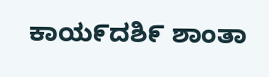ಕಾಯ೯ದಶಿ೯ ಶಾಂತಾ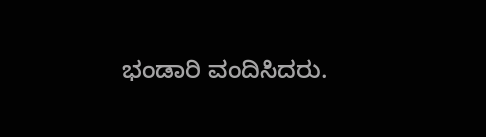ಭಂಡಾರಿ ವಂದಿಸಿದರು.